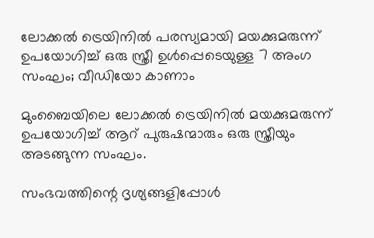ലോക്കൽ ട്രെയിനിൽ പരസ്യമായി മയക്കുമരുന്ന് ഉപയോഗിച്ച് ഒരു സ്ത്രീ ഉൾപ്പെടെയുള്ള 7 അംഗ സംഘം; വീഡിയോ കാണാം

മുംബൈയിലെ ലോക്കൽ ട്രെയിനിൽ മയക്കുമരുന്ന് ഉപയോഗിച്ച് ആറ് പുരുഷന്മാരും ഒരു സ്ത്രീയും അടങ്ങുന്ന സംഘം.

സംഭവത്തിന്റെ ദൃശ്യങ്ങളിപ്പോൾ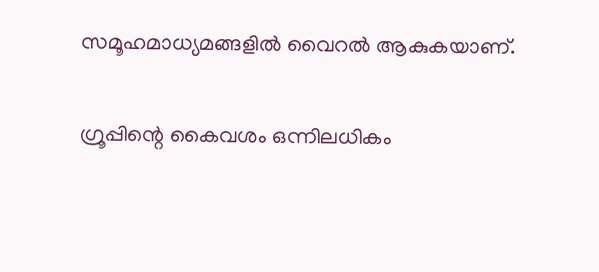സമൂഹമാധ്യമങ്ങളിൽ വൈറൽ ആകുകയാണ്.

ഗ്രൂപ്പിന്റെ കൈവശം ഒന്നിലധികം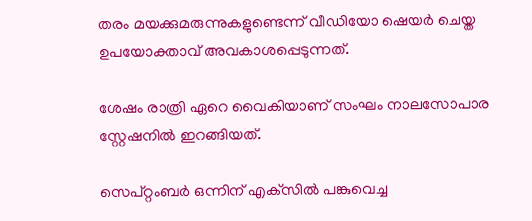തരം മയക്കുമരുന്നുകളുണ്ടെന്ന് വീഡിയോ ഷെയർ ചെയ്ത ഉപയോക്താവ് അവകാശപ്പെടുന്നത്.

ശേഷം രാത്രി ഏറെ വൈകിയാണ് സംഘം നാലസോപാര സ്റ്റേഷനിൽ ഇറങ്ങിയത്.

സെപ്റ്റംബർ ഒന്നിന് എക്‌സിൽ പങ്കുവെച്ച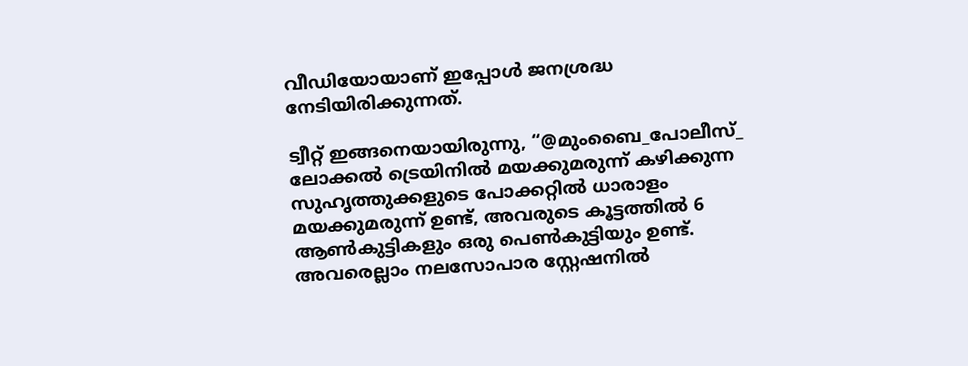വീഡിയോയാണ് ഇപ്പോൾ ജനശ്രദ്ധ നേടിയിരിക്കുന്നത്.

ട്വീറ്റ് ഇങ്ങനെയായിരുന്നു, “@മുംബൈ_പോലീസ്_ ലോക്കൽ ട്രെയിനിൽ മയക്കുമരുന്ന് കഴിക്കുന്ന സുഹൃത്തുക്കളുടെ പോക്കറ്റിൽ ധാരാളം മയക്കുമരുന്ന് ഉണ്ട്, അവരുടെ കൂട്ടത്തിൽ 6 ആൺകുട്ടികളും ഒരു പെൺകുട്ടിയും ഉണ്ട്. അവരെല്ലാം നലസോപാര സ്റ്റേഷനിൽ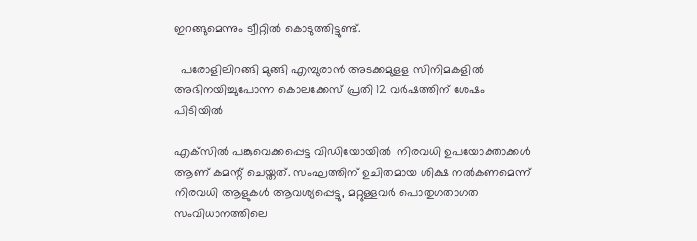ഇറങ്ങുമെന്നും ട്വീറ്റിൽ കൊടുത്തിട്ടുണ്ട്.

  പരോളിലിറങ്ങി മുങ്ങി എമ്പുരാൻ അടക്കമുളള സിനിമകളിൽ അഭിനയിച്ചുപോന്ന കൊലക്കേസ് പ്രതി 12 വർഷത്തിന് ശേഷം പിടിയിൽ

എക്‌സിൽ പങ്കുവെക്കപ്പെട്ട വിഡിയോയിൽ  നിരവധി ഉപയോക്താക്കൾ ആണ് കമന്റ് ചെയ്തത്. സംഘത്തിന് ഉചിതമായ ശിക്ഷ നൽകണമെന്ന് നിരവധി ആളുകൾ ആവശ്യപ്പെട്ടു, മറ്റുള്ളവർ പൊതുഗതാഗത സംവിധാനത്തിലെ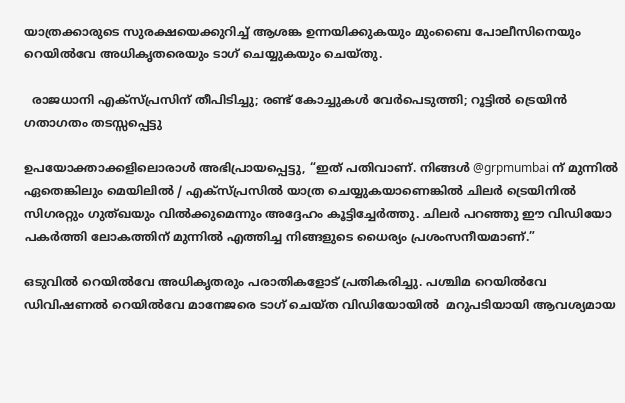യാത്രക്കാരുടെ സുരക്ഷയെക്കുറിച്ച് ആശങ്ക ഉന്നയിക്കുകയും മുംബൈ പോലീസിനെയും റെയിൽവേ അധികൃതരെയും ടാഗ് ചെയ്യുകയും ചെയ്തു.

  രാജധാനി എക്സ്പ്രസിന് തീപിടിച്ചു; രണ്ട് കോച്ചുകൾ വേർപെടുത്തി; റൂട്ടിൽ ട്രെയിൻ ഗതാഗതം തടസ്സപ്പെട്ടു

ഉപയോക്താക്കളിലൊരാൾ അഭിപ്രായപ്പെട്ടു, “ഇത് പതിവാണ്. നിങ്ങൾ @grpmumbai ന് മുന്നിൽ ഏതെങ്കിലും മെയിലിൽ / എക്സ്പ്രസിൽ യാത്ര ചെയ്യുകയാണെങ്കിൽ ചിലർ ട്രെയിനിൽ സിഗരറ്റും ഗുത്ഖയും വിൽക്കുമെന്നും അദ്ദേഹം കൂട്ടിച്ചേർത്തു. ചിലർ പറഞ്ഞു ഈ വിഡിയോ പകർത്തി ലോകത്തിന് മുന്നിൽ എത്തിച്ച നിങ്ങളുടെ ധൈര്യം പ്രശംസനീയമാണ്.”

ഒടുവിൽ റെയിൽവേ അധികൃതരും പരാതികളോട് പ്രതികരിച്ചു. പശ്ചിമ റെയിൽവേ ഡിവിഷണൽ റെയിൽവേ മാനേജരെ ടാഗ് ചെയ്ത വിഡിയോയിൽ  മറുപടിയായി ആവശ്യമായ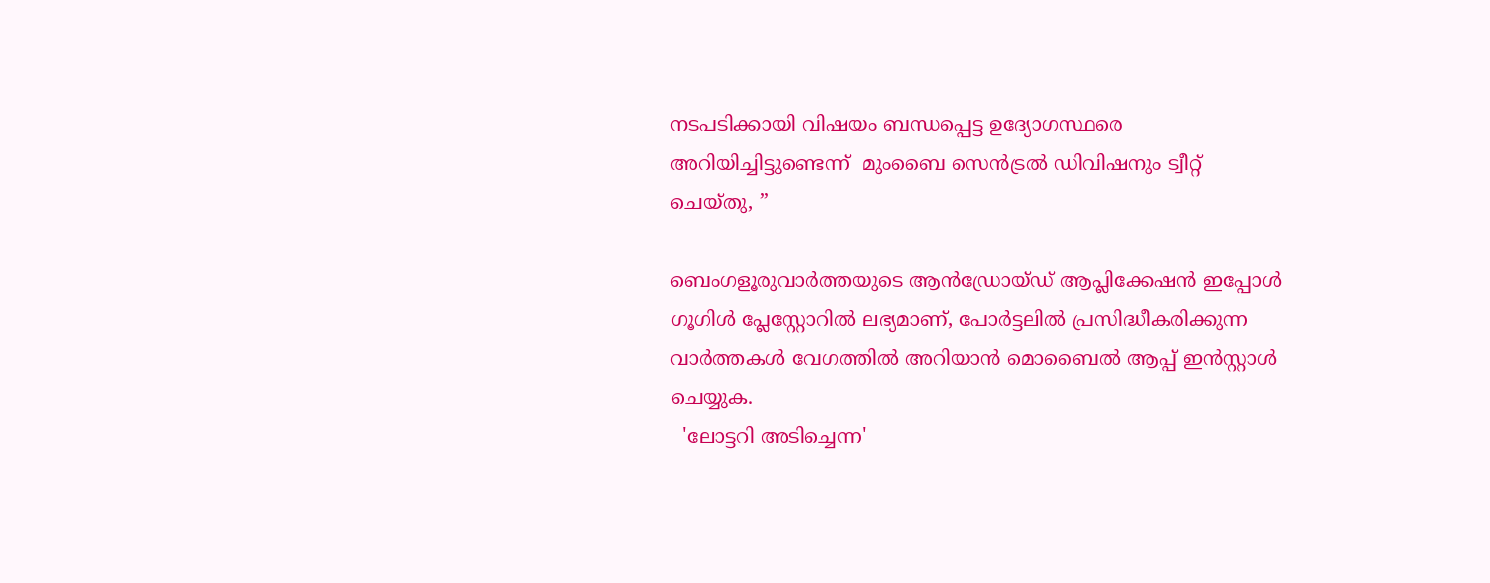നടപടിക്കായി വിഷയം ബന്ധപ്പെട്ട ഉദ്യോഗസ്ഥരെ അറിയിച്ചിട്ടുണ്ടെന്ന്  മുംബൈ സെൻട്രൽ ഡിവിഷനും ട്വീറ്റ് ചെയ്തു, ”

ബെംഗളൂരുവാർത്തയുടെ ആൻഡ്രോയ്ഡ് ആപ്ലിക്കേഷൻ ഇപ്പോൾ ഗൂഗിൾ പ്ലേസ്റ്റോറിൽ ലഭ്യമാണ്, പോർട്ടലിൽ പ്രസിദ്ധീകരിക്കുന്ന വാർത്തകൾ വേഗത്തിൽ അറിയാൻ മൊബൈൽ ആപ്പ് ഇൻസ്റ്റാൾ ചെയ്യുക.
  'ലോട്ടറി അടിച്ചെന്ന'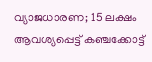വ്യാജധാരണ; 15 ലക്ഷം ആവശ്യപ്പെട്ട് കഞ്ചക്കോട്ട്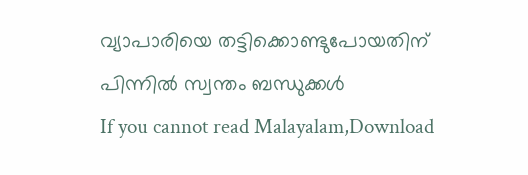വ്യാപാരിയെ തട്ടിക്കൊണ്ടുപോയതിന് പിന്നിൽ സ്വന്തം ബന്ധുക്കൾ
If you cannot read Malayalam,Download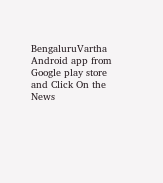BengaluruVartha Android app from Google play store and Click On the News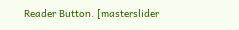Reader Button. [masterslider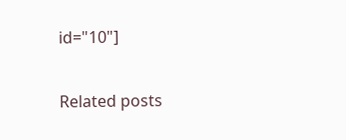id="10"]

Related posts